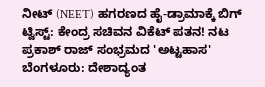ನೀಟ್ (NEET) ಹಗರಣದ ಹೈ-ಡ್ರಾಮಾಕ್ಕೆ ಬಿಗ್ ಟ್ವಿಸ್ಟ್: ಕೇಂದ್ರ ಸಚಿವನ ವಿಕೆಟ್ ಪತನ! ನಟ ಪ್ರಕಾಶ್ ರಾಜ್ ಸಂಭ್ರಮದ 'ಅಟ್ಟಹಾಸ'
ಬೆಂಗಳೂರು: ದೇಶಾದ್ಯಂತ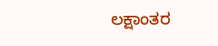ಲಕ್ಷಾಂತರ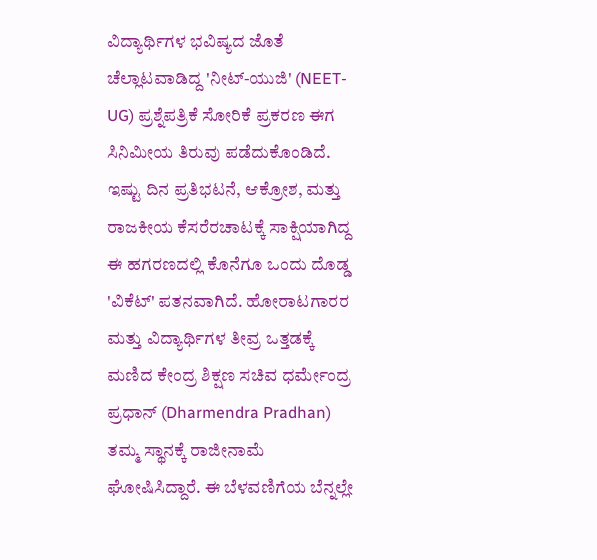ವಿದ್ಯಾರ್ಥಿಗಳ ಭವಿಷ್ಯದ ಜೊತೆ ಚೆಲ್ಲಾಟವಾಡಿದ್ದ 'ನೀಟ್-ಯುಜಿ' (NEET-UG) ಪ್ರಶ್ನೆಪತ್ರಿಕೆ ಸೋರಿಕೆ ಪ್ರಕರಣ ಈಗ ಸಿನಿಮೀಯ ತಿರುವು ಪಡೆದುಕೊಂಡಿದೆ. ಇಷ್ಟು ದಿನ ಪ್ರತಿಭಟನೆ, ಆಕ್ರೋಶ, ಮತ್ತು ರಾಜಕೀಯ ಕೆಸರೆರಚಾಟಕ್ಕೆ ಸಾಕ್ಷಿಯಾಗಿದ್ದ ಈ ಹಗರಣದಲ್ಲಿ ಕೊನೆಗೂ ಒಂದು ದೊಡ್ಡ 'ವಿಕೆಟ್' ಪತನವಾಗಿದೆ. ಹೋರಾಟಗಾರರ ಮತ್ತು ವಿದ್ಯಾರ್ಥಿಗಳ ತೀವ್ರ ಒತ್ತಡಕ್ಕೆ ಮಣಿದ ಕೇಂದ್ರ ಶಿಕ್ಷಣ ಸಚಿವ ಧರ್ಮೇಂದ್ರ ಪ್ರಧಾನ್ (Dharmendra Pradhan) ತಮ್ಮ ಸ್ಥಾನಕ್ಕೆ ರಾಜೀನಾಮೆ ಘೋಷಿಸಿದ್ದಾರೆ. ಈ ಬೆಳವಣಿಗೆಯ ಬೆನ್ನಲ್ಲೇ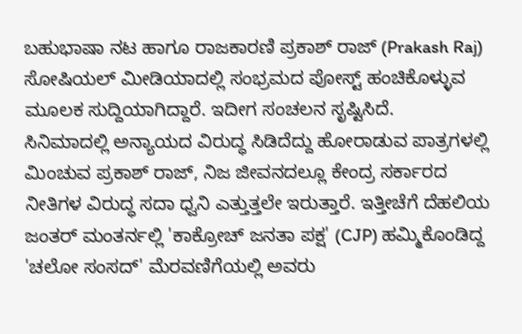ಬಹುಭಾಷಾ ನಟ ಹಾಗೂ ರಾಜಕಾರಣಿ ಪ್ರಕಾಶ್ ರಾಜ್ (Prakash Raj) ಸೋಷಿಯಲ್ ಮೀಡಿಯಾದಲ್ಲಿ ಸಂಭ್ರಮದ ಪೋಸ್ಟ್ ಹಂಚಿಕೊಳ್ಳುವ ಮೂಲಕ ಸುದ್ದಿಯಾಗಿದ್ದಾರೆ. ಇದೀಗ ಸಂಚಲನ ಸೃಷ್ಟಿಸಿದೆ.
ಸಿನಿಮಾದಲ್ಲಿ ಅನ್ಯಾಯದ ವಿರುದ್ಧ ಸಿಡಿದೆದ್ದು ಹೋರಾಡುವ ಪಾತ್ರಗಳಲ್ಲಿ ಮಿಂಚುವ ಪ್ರಕಾಶ್ ರಾಜ್, ನಿಜ ಜೀವನದಲ್ಲೂ ಕೇಂದ್ರ ಸರ್ಕಾರದ ನೀತಿಗಳ ವಿರುದ್ಧ ಸದಾ ಧ್ವನಿ ಎತ್ತುತ್ತಲೇ ಇರುತ್ತಾರೆ. ಇತ್ತೀಚೆಗೆ ದೆಹಲಿಯ ಜಂತರ್ ಮಂತರ್ನಲ್ಲಿ 'ಕಾಕ್ರೋಚ್ ಜನತಾ ಪಕ್ಷ' (CJP) ಹಮ್ಮಿಕೊಂಡಿದ್ದ 'ಚಲೋ ಸಂಸದ್' ಮೆರವಣಿಗೆಯಲ್ಲಿ ಅವರು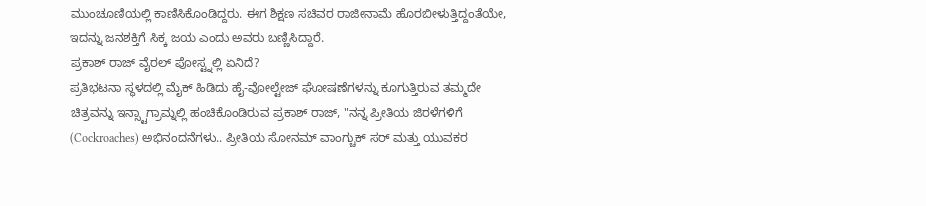ಮುಂಚೂಣಿಯಲ್ಲಿ ಕಾಣಿಸಿಕೊಂಡಿದ್ದರು. ಈಗ ಶಿಕ್ಷಣ ಸಚಿವರ ರಾಜೀನಾಮೆ ಹೊರಬೀಳುತ್ತಿದ್ದಂತೆಯೇ, ಇದನ್ನು ಜನಶಕ್ತಿಗೆ ಸಿಕ್ಕ ಜಯ ಎಂದು ಅವರು ಬಣ್ಣಿಸಿದ್ದಾರೆ.
ಪ್ರಕಾಶ್ ರಾಜ್ ವೈರಲ್ ಪೋಸ್ಟ್ನಲ್ಲಿ ಏನಿದೆ?
ಪ್ರತಿಭಟನಾ ಸ್ಥಳದಲ್ಲಿ ಮೈಕ್ ಹಿಡಿದು ಹೈ-ವೋಲ್ಟೇಜ್ ಘೋಷಣೆಗಳನ್ನು ಕೂಗುತ್ತಿರುವ ತಮ್ಮದೇ ಚಿತ್ರವನ್ನು ಇನ್ಸ್ಟಾಗ್ರಾಮ್ನಲ್ಲಿ ಹಂಚಿಕೊಂಡಿರುವ ಪ್ರಕಾಶ್ ರಾಜ್, "ನನ್ನ ಪ್ರೀತಿಯ ಜಿರಳೆಗಳಿಗೆ (Cockroaches) ಅಭಿನಂದನೆಗಳು.. ಪ್ರೀತಿಯ ಸೋನಮ್ ವಾಂಗ್ಚುಕ್ ಸರ್ ಮತ್ತು ಯುವಕರ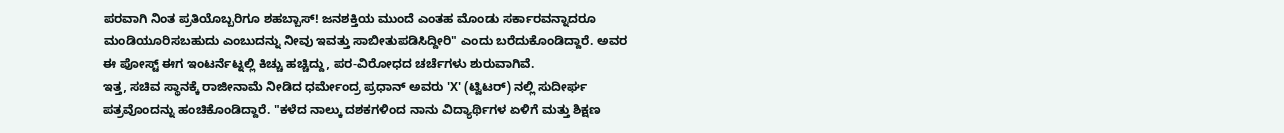ಪರವಾಗಿ ನಿಂತ ಪ್ರತಿಯೊಬ್ಬರಿಗೂ ಶಹಬ್ಬಾಸ್! ಜನಶಕ್ತಿಯ ಮುಂದೆ ಎಂತಹ ಮೊಂಡು ಸರ್ಕಾರವನ್ನಾದರೂ ಮಂಡಿಯೂರಿಸಬಹುದು ಎಂಬುದನ್ನು ನೀವು ಇವತ್ತು ಸಾಬೀತುಪಡಿಸಿದ್ದೀರಿ" ಎಂದು ಬರೆದುಕೊಂಡಿದ್ದಾರೆ. ಅವರ ಈ ಪೋಸ್ಟ್ ಈಗ ಇಂಟರ್ನೆಟ್ನಲ್ಲಿ ಕಿಚ್ಚು ಹಚ್ಚಿದ್ದು, ಪರ-ವಿರೋಧದ ಚರ್ಚೆಗಳು ಶುರುವಾಗಿವೆ.
ಇತ್ತ, ಸಚಿವ ಸ್ಥಾನಕ್ಕೆ ರಾಜೀನಾಮೆ ನೀಡಿದ ಧರ್ಮೇಂದ್ರ ಪ್ರಧಾನ್ ಅವರು 'X' (ಟ್ವಿಟರ್) ನಲ್ಲಿ ಸುದೀರ್ಘ ಪತ್ರವೊಂದನ್ನು ಹಂಚಿಕೊಂಡಿದ್ದಾರೆ. "ಕಳೆದ ನಾಲ್ಕು ದಶಕಗಳಿಂದ ನಾನು ವಿದ್ಯಾರ್ಥಿಗಳ ಏಳಿಗೆ ಮತ್ತು ಶಿಕ್ಷಣ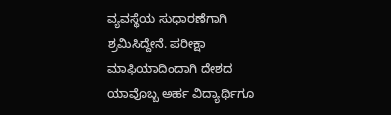ವ್ಯವಸ್ಥೆಯ ಸುಧಾರಣೆಗಾಗಿ ಶ್ರಮಿಸಿದ್ದೇನೆ. ಪರೀಕ್ಷಾ ಮಾಫಿಯಾದಿಂದಾಗಿ ದೇಶದ ಯಾವೊಬ್ಬ ಅರ್ಹ ವಿದ್ಯಾರ್ಥಿಗೂ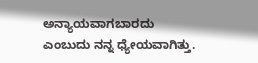ಅನ್ಯಾಯವಾಗಬಾರದು ಎಂಬುದು ನನ್ನ ಧ್ಯೇಯವಾಗಿತ್ತು.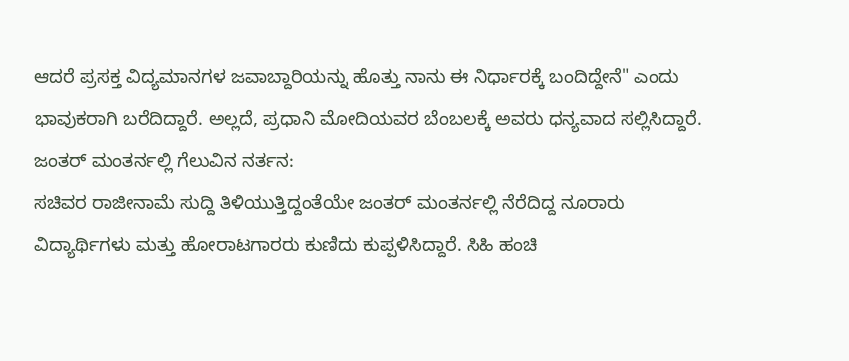ಆದರೆ ಪ್ರಸಕ್ತ ವಿದ್ಯಮಾನಗಳ ಜವಾಬ್ದಾರಿಯನ್ನು ಹೊತ್ತು ನಾನು ಈ ನಿರ್ಧಾರಕ್ಕೆ ಬಂದಿದ್ದೇನೆ" ಎಂದು ಭಾವುಕರಾಗಿ ಬರೆದಿದ್ದಾರೆ. ಅಲ್ಲದೆ, ಪ್ರಧಾನಿ ಮೋದಿಯವರ ಬೆಂಬಲಕ್ಕೆ ಅವರು ಧನ್ಯವಾದ ಸಲ್ಲಿಸಿದ್ದಾರೆ.
ಜಂತರ್ ಮಂತರ್ನಲ್ಲಿ ಗೆಲುವಿನ ನರ್ತನ:
ಸಚಿವರ ರಾಜೀನಾಮೆ ಸುದ್ದಿ ತಿಳಿಯುತ್ತಿದ್ದಂತೆಯೇ ಜಂತರ್ ಮಂತರ್ನಲ್ಲಿ ನೆರೆದಿದ್ದ ನೂರಾರು ವಿದ್ಯಾರ್ಥಿಗಳು ಮತ್ತು ಹೋರಾಟಗಾರರು ಕುಣಿದು ಕುಪ್ಪಳಿಸಿದ್ದಾರೆ. ಸಿಹಿ ಹಂಚಿ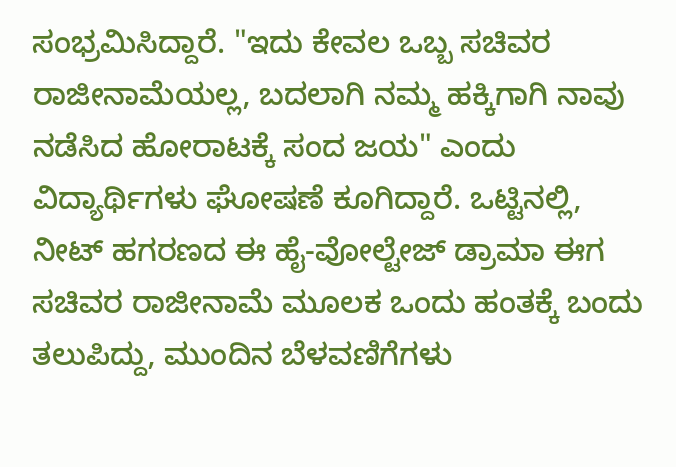ಸಂಭ್ರಮಿಸಿದ್ದಾರೆ. "ಇದು ಕೇವಲ ಒಬ್ಬ ಸಚಿವರ ರಾಜೀನಾಮೆಯಲ್ಲ, ಬದಲಾಗಿ ನಮ್ಮ ಹಕ್ಕಿಗಾಗಿ ನಾವು ನಡೆಸಿದ ಹೋರಾಟಕ್ಕೆ ಸಂದ ಜಯ" ಎಂದು ವಿದ್ಯಾರ್ಥಿಗಳು ಘೋಷಣೆ ಕೂಗಿದ್ದಾರೆ. ಒಟ್ಟಿನಲ್ಲಿ, ನೀಟ್ ಹಗರಣದ ಈ ಹೈ-ವೋಲ್ಟೇಜ್ ಡ್ರಾಮಾ ಈಗ ಸಚಿವರ ರಾಜೀನಾಮೆ ಮೂಲಕ ಒಂದು ಹಂತಕ್ಕೆ ಬಂದು ತಲುಪಿದ್ದು, ಮುಂದಿನ ಬೆಳವಣಿಗೆಗಳು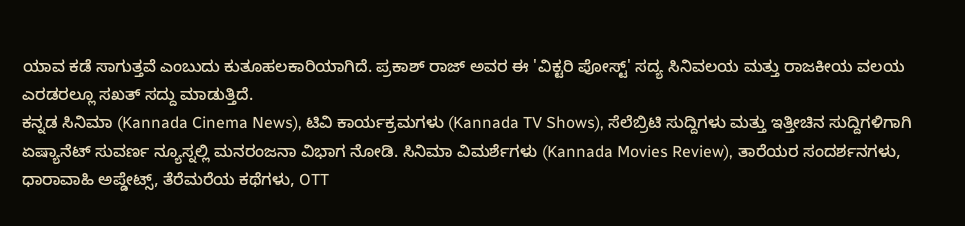ಯಾವ ಕಡೆ ಸಾಗುತ್ತವೆ ಎಂಬುದು ಕುತೂಹಲಕಾರಿಯಾಗಿದೆ. ಪ್ರಕಾಶ್ ರಾಜ್ ಅವರ ಈ 'ವಿಕ್ಟರಿ ಪೋಸ್ಟ್' ಸದ್ಯ ಸಿನಿವಲಯ ಮತ್ತು ರಾಜಕೀಯ ವಲಯ ಎರಡರಲ್ಲೂ ಸಖತ್ ಸದ್ದು ಮಾಡುತ್ತಿದೆ.
ಕನ್ನಡ ಸಿನಿಮಾ (Kannada Cinema News), ಟಿವಿ ಕಾರ್ಯಕ್ರಮಗಳು (Kannada TV Shows), ಸೆಲೆಬ್ರಿಟಿ ಸುದ್ದಿಗಳು ಮತ್ತು ಇತ್ತೀಚಿನ ಸುದ್ದಿಗಳಿಗಾಗಿ ಏಷ್ಯಾನೆಟ್ ಸುವರ್ಣ ನ್ಯೂಸ್ನಲ್ಲಿ ಮನರಂಜನಾ ವಿಭಾಗ ನೋಡಿ. ಸಿನಿಮಾ ವಿಮರ್ಶೆಗಳು (Kannada Movies Review), ತಾರೆಯರ ಸಂದರ್ಶನಗಳು, ಧಾರಾವಾಹಿ ಅಪ್ಡೇಟ್ಸ್, ತೆರೆಮರೆಯ ಕಥೆಗಳು, OTT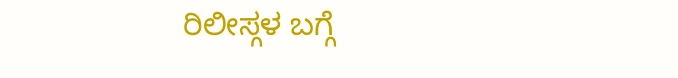ರಿಲೀಸ್ಗಳ ಬಗ್ಗೆ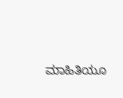ಮಾಹಿತಿಯೂ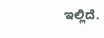ಇಲ್ಲಿದೆ.